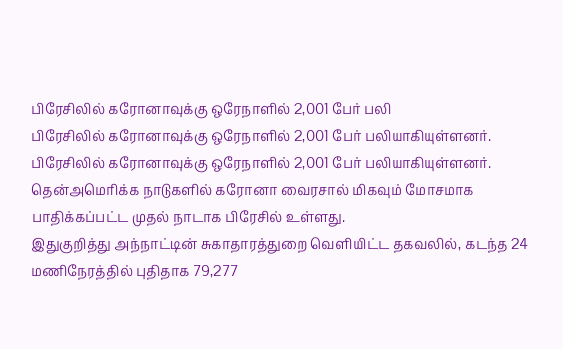பிரேசிலில் கரோனாவுக்கு ஒரேநாளில் 2,001 பேர் பலி
பிரேசிலில் கரோனாவுக்கு ஒரேநாளில் 2,001 பேர் பலியாகியுள்ளனர்.
பிரேசிலில் கரோனாவுக்கு ஒரேநாளில் 2,001 பேர் பலியாகியுள்ளனர்.
தென்அமெரிக்க நாடுகளில் கரோனா வைரசால் மிகவும் மோசமாக பாதிக்கப்பட்ட முதல் நாடாக பிரேசில் உள்ளது.
இதுகுறித்து அந்நாட்டின் சுகாதாரத்துறை வெளியிட்ட தகவலில், கடந்த 24 மணிநேரத்தில் புதிதாக 79,277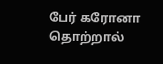பேர் கரோனா தொற்றால்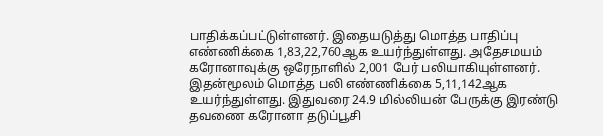பாதிக்கப்பட்டுள்ளனர். இதையடுத்து மொத்த பாதிப்பு எண்ணிக்கை 1,83,22,760ஆக உயர்ந்துள்ளது. அதேசமயம் கரோனாவுக்கு ஒரேநாளில் 2,001 பேர் பலியாகியுள்ளனர்.
இதன்மூலம் மொத்த பலி எண்ணிக்கை 5,11,142ஆக உயர்ந்துள்ளது. இதுவரை 24.9 மில்லியன் பேருக்கு இரண்டு தவணை கரோனா தடுப்பூசி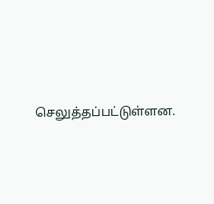செலுத்தப்பட்டுள்ளன.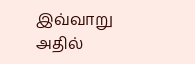இவ்வாறு அதில்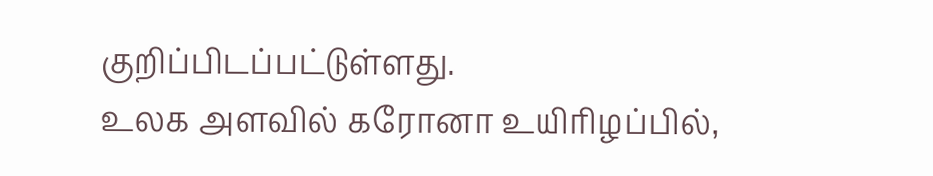குறிப்பிடப்பட்டுள்ளது.
உலக அளவில் கரோனா உயிரிழப்பில்,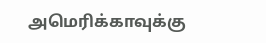அமெரிக்காவுக்கு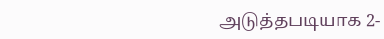அடுத்தபடியாக 2-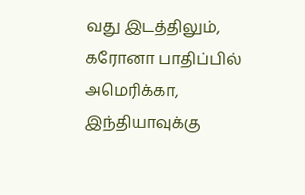வது இடத்திலும், கரோனா பாதிப்பில் அமெரிக்கா, இந்தியாவுக்கு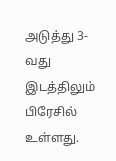அடுத்து 3-வது இடத்திலும் பிரேசில் உள்ளது.